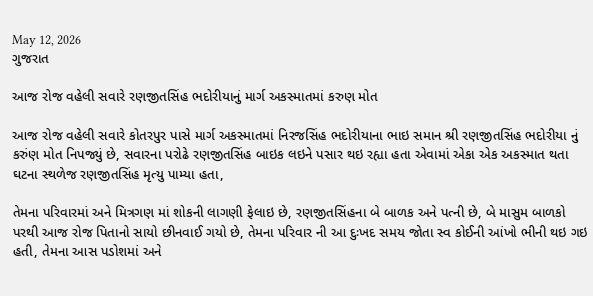May 12, 2026
ગુજરાત

આજ રોજ વહેલી સવારે રણજીતસિંહ ભદોરીયાનું માર્ગ અકસ્માતમાં કરુણ મોત

આજ રોજ વહેલી સવારે કોતરપુર પાસે માર્ગ અકસ્માતમાં નિરજસિંહ ભદોરીયાના ભાઇ સમાન શ્રી રણજીતસિંહ ભદોરીયા નું કરુંણ મોત નિપજ્યું છે, સવારના પરોઢે રણજીતસિંહ બાઇક લઇને પસાર થઇ રહ્યા હતા એવામાં એકા એક અકસ્માત થતા ઘટના સ્થળેજ રણજીતસિંહ મૃત્યુ પામ્યા હતા,

તેમના પરિવારમાં અને મિત્રગણ માં શોકની લાગણી ફેલાઇ છે, રણજીતસિંહના બે બાળક અને પત્ની છે, બે માસુમ બાળકો પરથી આજ રોજ પિતાનો સાયો છીનવાઈ ગયો છે, તેમના પરિવાર ની આ દુઃખદ સમય જોતા સ્વ કોઈની આંખો ભીની થઇ ગઇ હતી, તેમના આસ પડોશમાં અને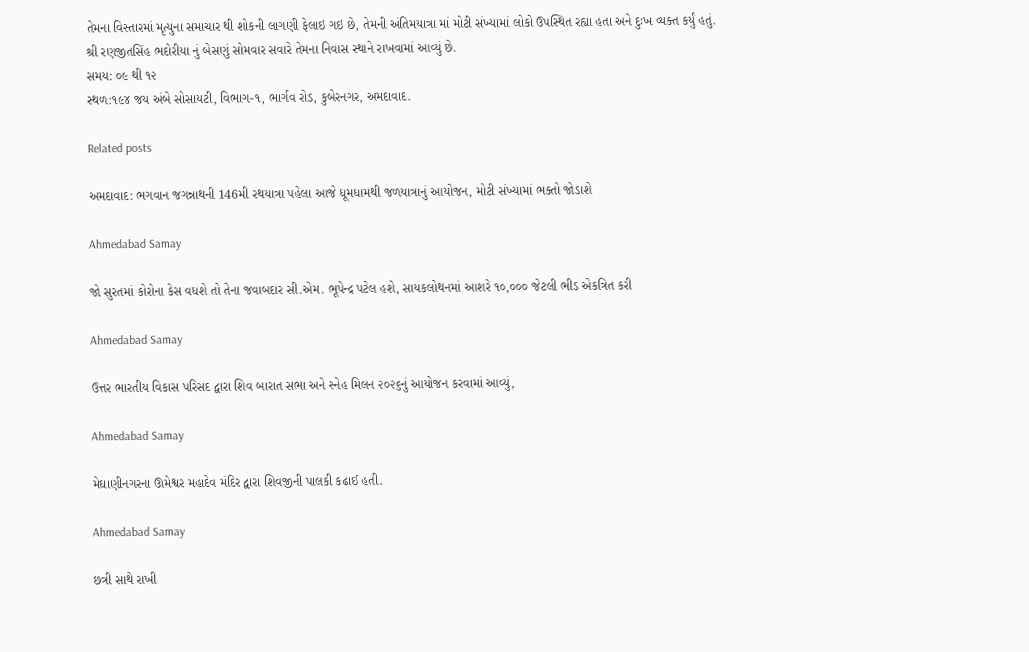તેમના વિસ્તારમાં મૃત્યુના સમાચાર થી શોકની લાગણી ફેલાઇ ગઇ છે, તેમની અંતિમયાત્રા માં મોટી સંખ્યામાં લોકો ઉપસ્થિત રહ્યા હતા અને દુઃખ વ્યક્ત કર્યું હતું.
શ્રી રણજીતસિંહ ભદોરીયા નું બેસણું સોમવાર સવારે તેમના નિવાસ સ્થાને રાખવામાં આવ્યું છે.
સમય: ૦૯ થી ૧૨
સ્થળ:૧૯૪ જય અંબે સોસાયટી, વિભાગ-૧, ભાર્ગવ રોડ, કુબેરનગર, અમદાવાદ.

Related posts

અમદાવાદ: ભગવાન જગન્નાથની 146મી રથયાત્રા પહેલા આજે ધૂમધામથી જળયાત્રાનું આયોજન, મોટી સંખ્યામાં ભક્તો જોડાશે

Ahmedabad Samay

જો સુરતમાં કોરોના કેસ વધશે તો તેના જવાબદાર સી.એમ. ભૂપેન્દ્ર પટેલ હશે, સાયકલોથનમાં આશરે ૧૦,૦૦૦ જેટલી ભીડ એકત્રિત કરી

Ahmedabad Samay

ઉત્તર ભારતીય વિકાસ પરિસદ દ્વારા શિવ બારાત સભા અને સ્નેહ મિલન ૨૦૨૬નું આયોજન કરવામાં આવ્યું,

Ahmedabad Samay

મેઘાણીનગરના ઊમેશ્વર મહાદેવ મંદિર દ્વારા શિવજીની પાલકી કઢાઈ હતી.

Ahmedabad Samay

છત્રી સાથે રાખી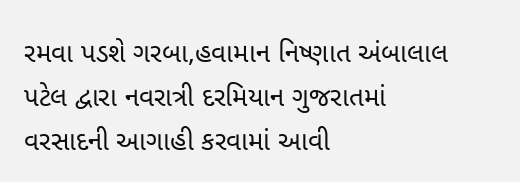રમવા પડશે ગરબા,હવામાન નિષ્ણાત અંબાલાલ પટેલ દ્વારા નવરાત્રી દરમિયાન ગુજરાતમાં વરસાદની આગાહી કરવામાં આવી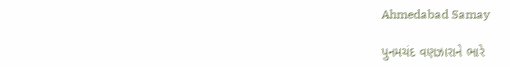Ahmedabad Samay

પુનમચંદ વણઝારાને ભારે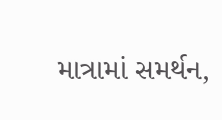માત્રામાં સમર્થન,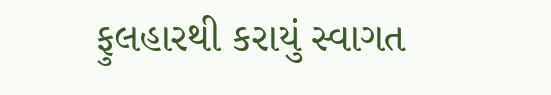ફુલહારથી કરાયું સ્વાગત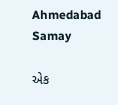Ahmedabad Samay

એક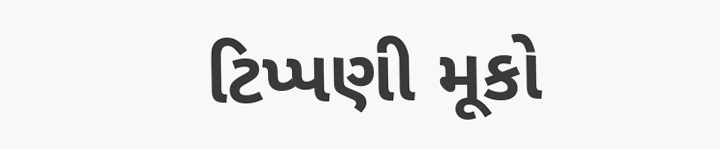ટિપ્પણી મૂકો